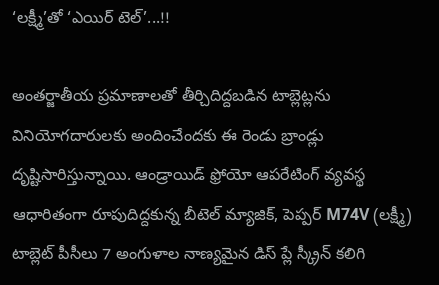‘లక్ష్మీ’తో ‘ఎయిర్ టెల్’...!!

అంతర్జాతీయ ప్రమాణాలతో తీర్చిదిద్దబడిన టాబ్లెట్లను వినియోగదారులకు అందించేందకు ఈ రెండు బ్రాండ్లు దృష్టిసారిస్తున్నాయి. ఆండ్రాయిడ్ ఫ్రోయో ఆపరేటింగ్ వ్యవస్థ ఆధారితంగా రూపుదిద్దకున్న బీటెల్ మ్యాజిక్, పెప్పర్ M74V (లక్ష్మీ) టాబ్లెట్ పీసీలు 7 అంగుళాల నాణ్యమైన డిస్ ప్లే స్క్రీన్ కలిగి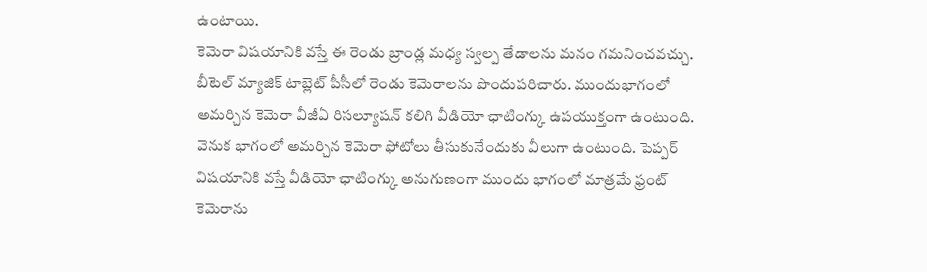ఉంటాయి.
కెమెరా విషయానికి వస్తే ఈ రెండు బ్రాండ్ల మధ్య స్వల్ప తేడాలను మనం గమనించవచ్చు. బీటెల్ మ్యాజిక్ టాబ్లెట్ పీసీలో రెండు కెమెరాలను పొందుపరిచారు. ముందుభాగంలో అమర్చిన కెమెరా వీజీఏ రిసల్యూషన్ కలిగి వీడియో ఛాటింగ్కు ఉపయుక్తంగా ఉంటుంది. వెనుక భాగంలో అమర్చిన కెమెరా ఫోటోలు తీసుకునేందుకు వీలుగా ఉంటుంది. పెప్పర్ విషయానికి వస్తే వీడియో ఛాటింగ్కు అనుగుణంగా ముందు భాగంలో మాత్రమే ఫ్రంట్ కెమెరాను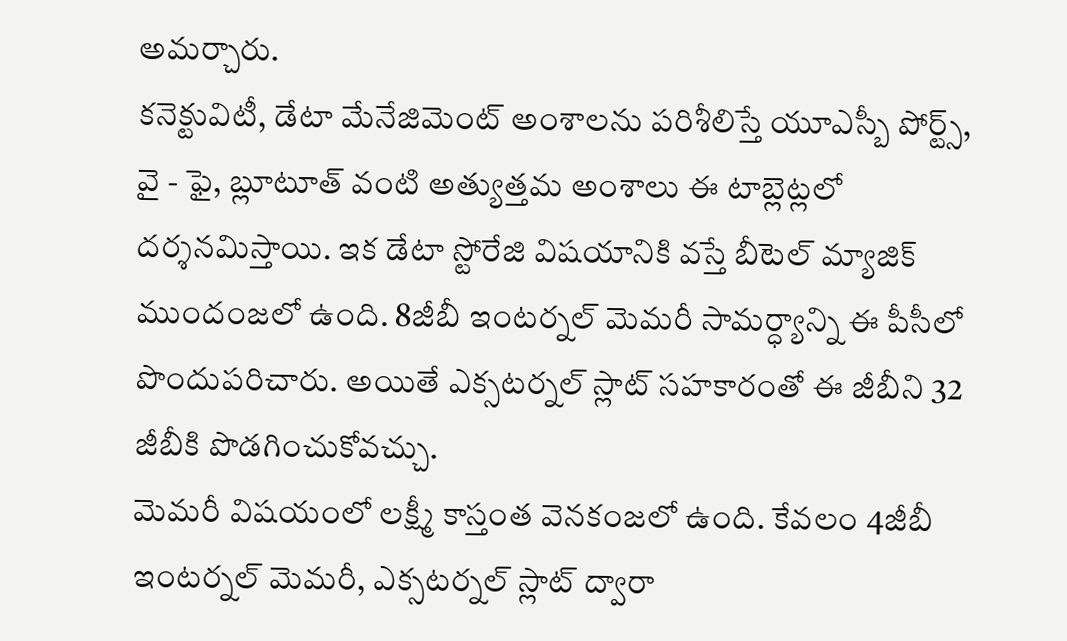అమర్చారు.
కనెక్టువిటీ, డేటా మేనేజిమెంట్ అంశాలను పరిశీలిస్తే యూఎస్బీ పోర్ట్స్, వై - ఫై, బ్లూటూత్ వంటి అత్యుత్తమ అంశాలు ఈ టాబ్లెట్లలో దర్శనమిస్తాయి. ఇక డేటా స్టోరేజి విషయానికి వస్తే బీటెల్ మ్యాజిక్ ముందంజలో ఉంది. 8జీబీ ఇంటర్నల్ మెమరీ సామర్ధ్యాన్ని ఈ పీసీలో పొందుపరిచారు. అయితే ఎక్సటర్నల్ స్లాట్ సహకారంతో ఈ జీబీని 32 జీబీకి పొడగించుకోవచ్చు.
మెమరీ విషయంలో లక్ష్మీ కాస్తంత వెనకంజలో ఉంది. కేవలం 4జీబీ ఇంటర్నల్ మెమరీ, ఎక్సటర్నల్ స్లాట్ ద్వారా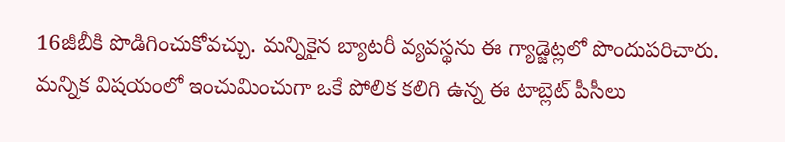16జీబీకి పొడిగించుకోవచ్చు. మన్నికైన బ్యాటరీ వ్యవస్థను ఈ గ్యాడ్జెట్లలో పొందుపరిచారు. మన్నిక విషయంలో ఇంచుమించుగా ఒకే పోలిక కలిగి ఉన్న ఈ టాబ్లెట్ పీసీలు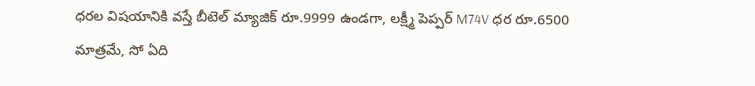ధరల విషయానికి వస్తే బీటెల్ మ్యాజిక్ రూ.9999 ఉండగా, లక్ష్మీ పెప్పర్ M74V ధర రూ.6500 మాత్రమే, సో ఏది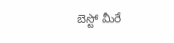బెస్టో మీరే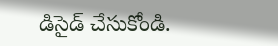డిసైడ్ చేసుకోండి.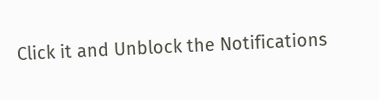Click it and Unblock the Notifications